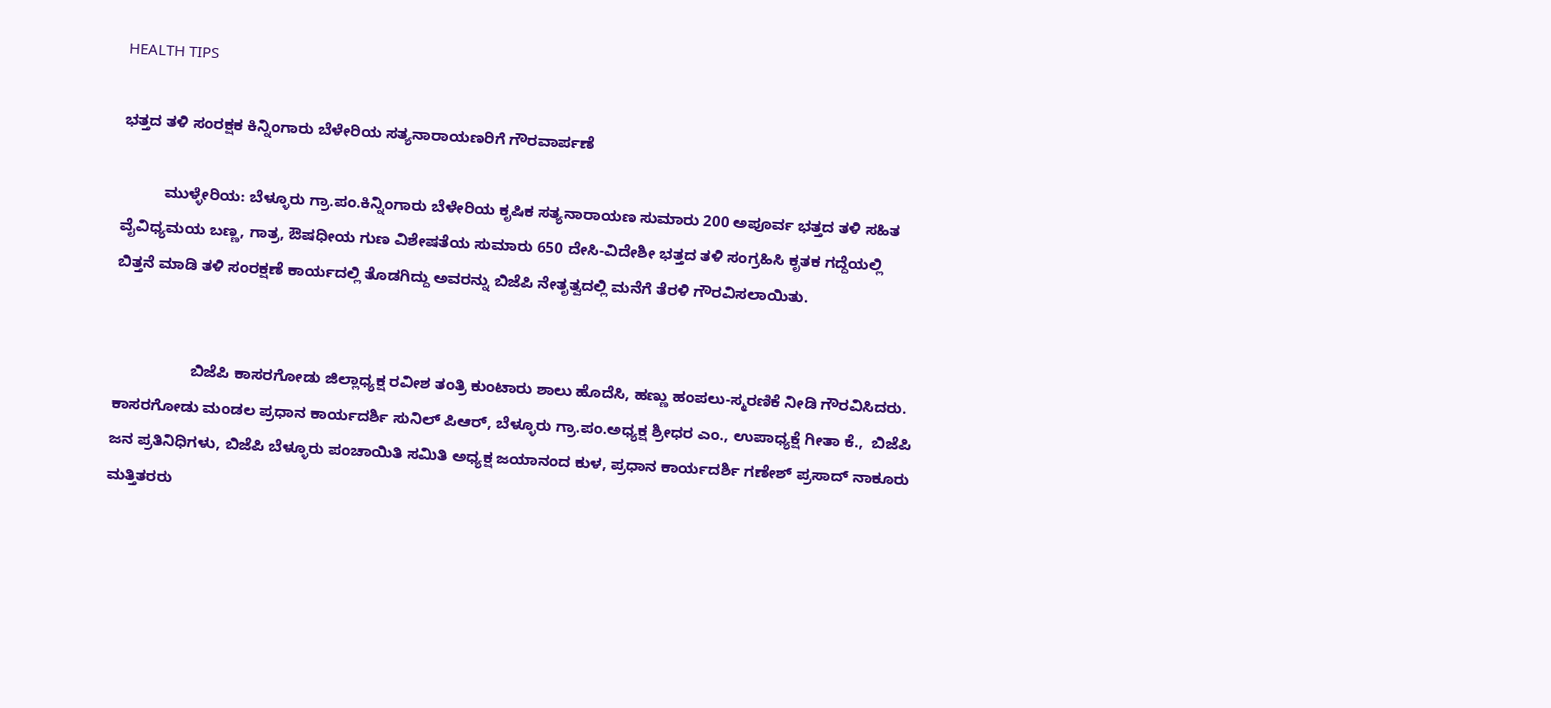HEALTH TIPS

ಭತ್ತದ ತಳಿ ಸಂರಕ್ಷಕ ಕಿನ್ನಿಂಗಾರು ಬೆಳೇರಿಯ ಸತ್ಯನಾರಾಯಣರಿಗೆ ಗೌರವಾರ್ಪಣೆ

          ಮುಳ್ಳೇರಿಯ: ಬೆಳ್ಳೂರು ಗ್ರಾ.ಪಂ.ಕಿನ್ನಿಂಗಾರು ಬೆಳೇರಿಯ ಕೃಷಿಕ ಸತ್ಯನಾರಾಯಣ ಸುಮಾರು 200 ಅಪೂರ್ವ ಭತ್ತದ ತಳಿ ಸಹಿತ ವೈವಿಧ್ಯಮಯ ಬಣ್ಣ, ಗಾತ್ರ, ಔಷಧೀಯ ಗುಣ ವಿಶೇಷತೆಯ ಸುಮಾರು 650 ದೇಸಿ-ವಿದೇಶೀ ಭತ್ತದ ತಳಿ ಸಂಗ್ರಹಿಸಿ ಕೃತಕ ಗದ್ದೆಯಲ್ಲಿ ಬಿತ್ತನೆ ಮಾಡಿ ತಳಿ ಸಂರಕ್ಷಣೆ ಕಾರ್ಯದಲ್ಲಿ ತೊಡಗಿದ್ದು ಅವರನ್ನು ಬಿಜೆಪಿ ನೇತೃತ್ವದಲ್ಲಿ ಮನೆಗೆ ತೆರಳಿ ಗೌರವಿಸಲಾಯಿತು.


                  ಬಿಜೆಪಿ ಕಾಸರಗೋಡು ಜಿಲ್ಲಾಧ್ಯಕ್ಷ ರವೀಶ ತಂತ್ರಿ ಕುಂಟಾರು ಶಾಲು ಹೊದೆಸಿ, ಹಣ್ಣು ಹಂಪಲು-ಸ್ಮರಣಿಕೆ ನೀಡಿ ಗೌರವಿಸಿದರು. ಕಾಸರಗೋಡು ಮಂಡಲ ಪ್ರಧಾನ ಕಾರ್ಯದರ್ಶಿ ಸುನಿಲ್ ಪಿಆರ್, ಬೆಳ್ಳೂರು ಗ್ರಾ.ಪಂ.ಅಧ್ಯಕ್ಷ ಶ್ರೀಧರ ಎಂ., ಉಪಾಧ್ಯಕ್ಷೆ ಗೀತಾ ಕೆ.,  ಬಿಜೆಪಿ ಜನ ಪ್ರತಿನಿಧಿಗಳು, ಬಿಜೆಪಿ ಬೆಳ್ಳೂರು ಪಂಚಾಯಿತಿ ಸಮಿತಿ ಅಧ್ಯಕ್ಷ ಜಯಾನಂದ ಕುಳ, ಪ್ರಧಾನ ಕಾರ್ಯದರ್ಶಿ ಗಣೇಶ್ ಪ್ರಸಾದ್ ನಾಕೂರು ಮತ್ತಿತರರು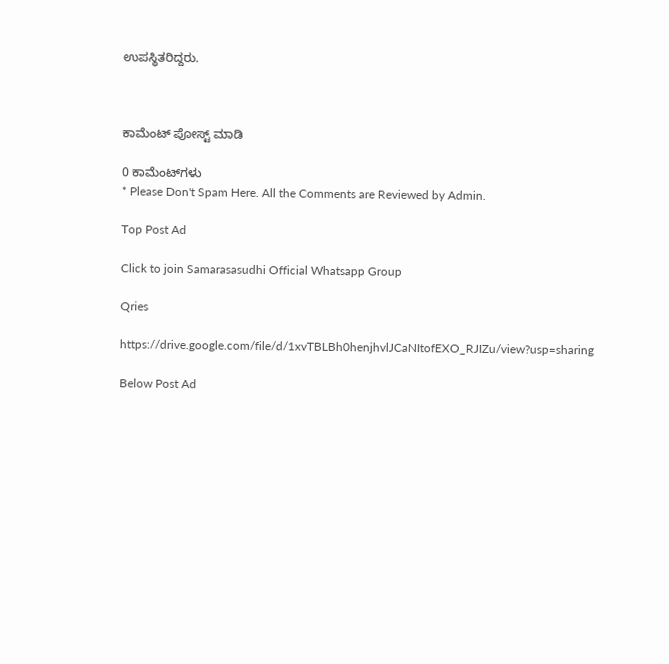ಉಪಸ್ಥಿತರಿದ್ದರು.



ಕಾಮೆಂಟ್‌‌ ಪೋಸ್ಟ್‌ ಮಾಡಿ

0 ಕಾಮೆಂಟ್‌ಗಳು
* Please Don't Spam Here. All the Comments are Reviewed by Admin.

Top Post Ad

Click to join Samarasasudhi Official Whatsapp Group

Qries

https://drive.google.com/file/d/1xvTBLBh0henjhvlJCaNItofEXO_RJIZu/view?usp=sharing

Below Post Ad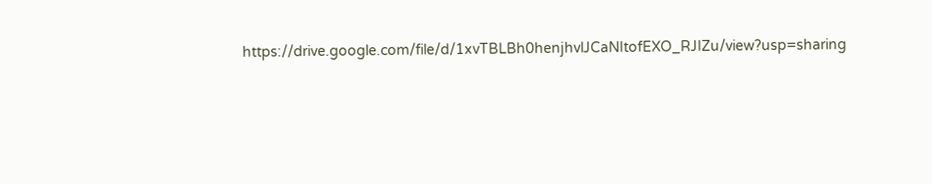https://drive.google.com/file/d/1xvTBLBh0henjhvlJCaNItofEXO_RJIZu/view?usp=sharing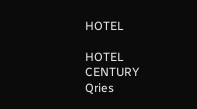HOTEL

HOTEL
CENTURY
Qries